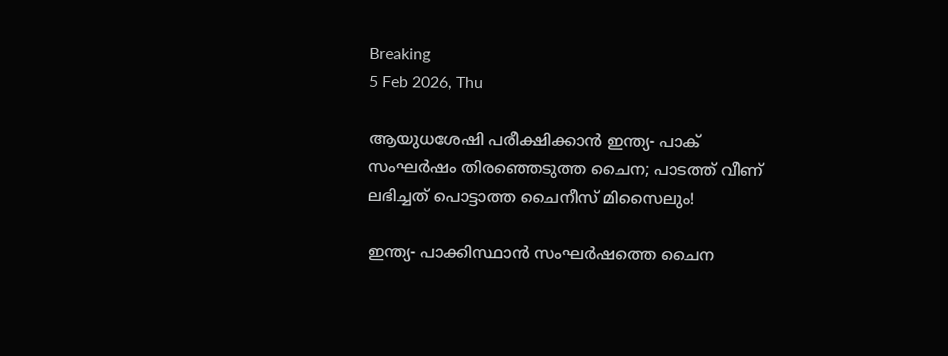Breaking
5 Feb 2026, Thu

ആയുധശേഷി പരീക്ഷിക്കാൻ ഇന്ത്യ- പാക് സംഘർഷം തിരഞ്ഞെടുത്ത ചൈന; പാടത്ത് വീണ് ലഭിച്ചത് പൊട്ടാത്ത ചൈനീസ് മിസൈലും!

ഇന്ത്യ- പാക്കിസ്ഥാൻ സംഘർഷത്തെ ചൈന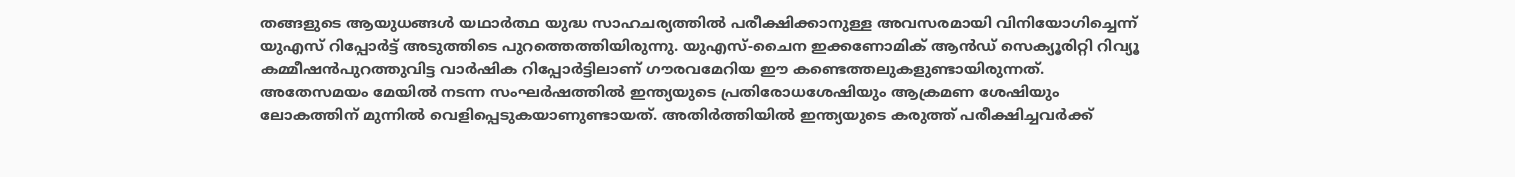തങ്ങളുടെ ആയുധങ്ങൾ യഥാർത്ഥ യുദ്ധ സാഹചര്യത്തിൽ പരീക്ഷിക്കാനുള്ള അവസരമായി വിനിയോഗിച്ചെന്ന് യുഎസ് റിപ്പോർട്ട് അടുത്തിടെ പുറത്തെത്തിയിരുന്നു. യുഎസ്-ചൈന ഇക്കണോമിക് ആൻഡ് സെക്യൂരിറ്റി റിവ്യൂ കമ്മീഷൻപുറത്തുവിട്ട വാർഷിക റിപ്പോർട്ടിലാണ് ഗൗരവമേറിയ ഈ കണ്ടെത്തലുകളുണ്ടായിരുന്നത്. അതേസമയം മേയിൽ നടന്ന സംഘർഷത്തിൽ ഇന്ത്യയുടെ പ്രതിരോധശേഷിയും ആക്രമണ ശേഷിയും ലോകത്തിന് മുന്നിൽ വെളിപ്പെടുകയാണുണ്ടായത്. അതിർത്തിയിൽ ഇന്ത്യയുടെ കരുത്ത് പരീക്ഷിച്ചവർക്ക്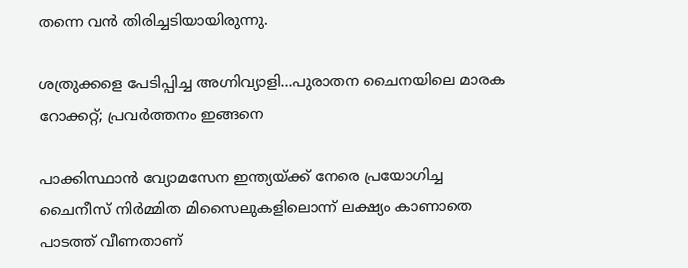തന്നെ വൻ തിരിച്ചടിയായിരുന്നു.

ശത്രുക്കളെ പേടിപ്പിച്ച അഗ്നിവ്യാളി…പുരാതന ചൈനയിലെ മാരക റോക്കറ്റ്; പ്രവർത്തനം ഇങ്ങനെ

പാക്കിസ്ഥാൻ വ്യോമസേന ഇന്ത്യയ്ക്ക് നേരെ പ്രയോഗിച്ച ചൈനീസ് നിർമ്മിത മിസൈലുകളിലൊന്ന് ലക്ഷ്യം കാണാതെ പാടത്ത് വീണതാണ്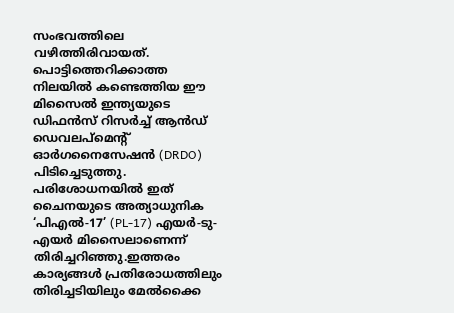സംഭവത്തിലെ വഴിത്തിരിവായത്. പൊട്ടിത്തെറിക്കാത്ത നിലയിൽ കണ്ടെത്തിയ ഈ മിസൈൽ ഇന്ത്യയുടെ ഡിഫൻസ് റിസർച്ച് ആൻഡ് ഡെവലപ്‌മെന്റ് ഓർഗനൈസേഷൻ (DRDO) പിടിച്ചെടുത്തു. പരിശോധനയിൽ ഇത് ചൈനയുടെ അത്യാധുനിക ‘പിഎൽ-17’ (PL-17) എയർ-ടു-എയർ മിസൈലാണെന്ന് തിരിച്ചറിഞ്ഞു.ഇത്തരം കാര്യങ്ങള്‍ പ്രതിരോധത്തിലും തിരിച്ചടിയിലും മേൽക്കൈ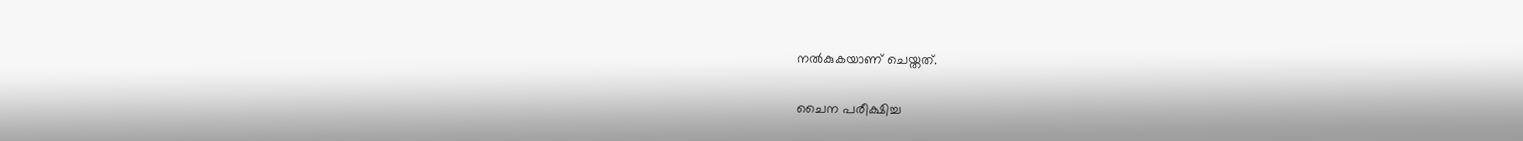നൽകുകയാണ് ചെയ്തത്.

ചൈന പരീക്ഷിച്ച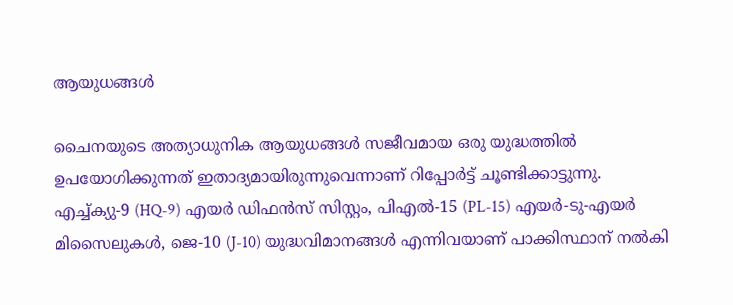ആയുധങ്ങൾ

ചൈനയുടെ അത്യാധുനിക ആയുധങ്ങൾ സജീവമായ ഒരു യുദ്ധത്തിൽ ഉപയോഗിക്കുന്നത് ഇതാദ്യമായിരുന്നുവെന്നാണ് റിപ്പോർട്ട് ചൂണ്ടിക്കാട്ടുന്നു. എച്ച്ക്യു-9 (HQ-9) എയർ ഡിഫൻസ് സിസ്റ്റം, പിഎൽ-15 (PL-15) എയർ-ടു-എയർ മിസൈലുകൾ, ജെ-10 (J-10) യുദ്ധവിമാനങ്ങൾ എന്നിവയാണ് പാക്കിസ്ഥാന് നൽകി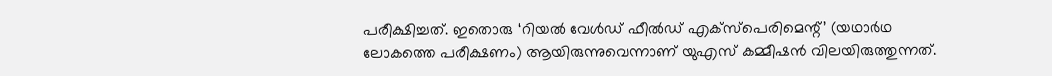പരീക്ഷിച്ചത്. ഇതൊരു ‘റിയൽ വേൾഡ് ഫീൽഡ് എക്സ്പെരിമെന്റ്’ (യഥാർഥ ലോകത്തെ പരീക്ഷണം) ആയിരുന്നുവെന്നാണ് യുഎസ് കമ്മീഷൻ വിലയിരുത്തുന്നത്.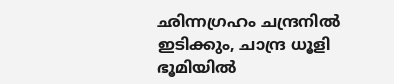ഛിന്നഗ്രഹം ചന്ദ്രനില്‍ ഇടിക്കും, ചാന്ദ്ര ധൂളി ഭൂമിയില്‍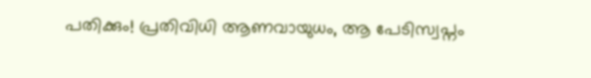പതിക്കും! പ്രതിവിധി ആണവായുധം, ആ പേടിസ്വപ്നം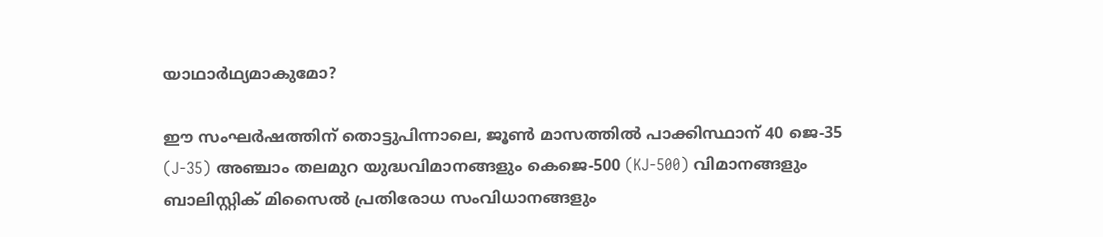യാഥാർഥ്യമാകുമോ?

ഈ സംഘർഷത്തിന് തൊട്ടുപിന്നാലെ, ജൂൺ മാസത്തിൽ പാക്കിസ്ഥാന് 40 ജെ-35 (J-35) അഞ്ചാം തലമുറ യുദ്ധവിമാനങ്ങളും കെജെ-500 (KJ-500) വിമാനങ്ങളും ബാലിസ്റ്റിക് മിസൈൽ പ്രതിരോധ സംവിധാനങ്ങളും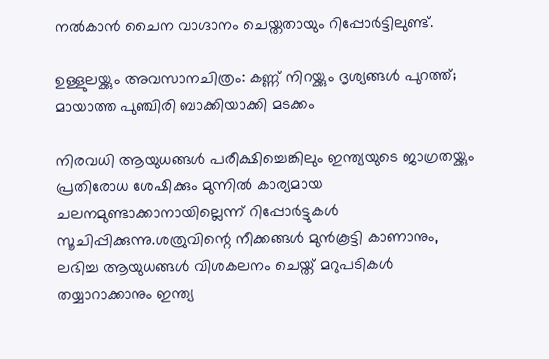നൽകാൻ ചൈന വാഗ്ദാനം ചെയ്തതായും റിപ്പോർട്ടിലുണ്ട്.

ഉള്ളുലയ്ക്കും അവസാനചിത്രം: കണ്ണ് നിറയ്ക്കും ദൃശ്യങ്ങൾ പുറത്ത്; മായാത്ത പുഞ്ചിരി ബാക്കിയാക്കി മടക്കം

നിരവധി ആയുധങ്ങൾ പരീക്ഷിച്ചെങ്കിലും ഇന്ത്യയുടെ ജാഗ്രതയ്ക്കും പ്രതിരോധ ശേഷിക്കും മുന്നിൽ കാര്യമായ ചലനമുണ്ടാക്കാനായില്ലെന്ന് റിപ്പോർട്ടുകൾ സൂചിപ്പിക്കുന്നു.ശത്രുവിന്റെ നീക്കങ്ങൾ മുൻകൂട്ടി കാണാനും, ലഭിച്ച ആയുധങ്ങൾ വിശകലനം ചെയ്ത് മറുപടികൾ തയ്യാറാക്കാനും ഇന്ത്യ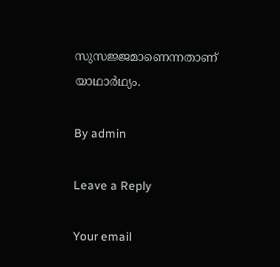സുസജ്ജമാണെന്നതാണ് യാഥാര്‍ഥ്യം.

By admin

Leave a Reply

Your email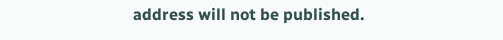address will not be published.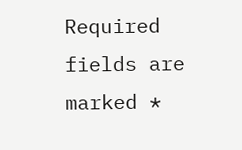Required fields are marked *